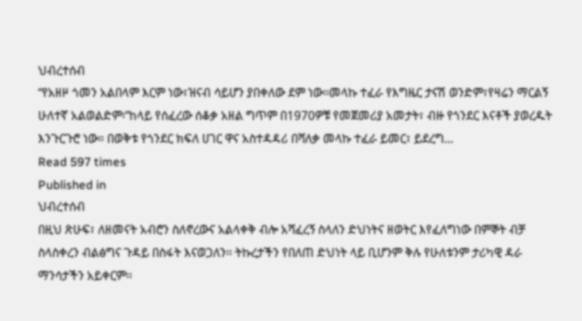ህብረተሰብ
“የአዘዞ ጎመን አልበላም እርም ነው፣ዝናብ ሳይሆን ያበቀለው ደም ነው፡፡መላኩ ተፈራ የእግዜር ታናሽ ወንድም፣የዛሬን ማርልኝ ሁለተኛ አልወልድም፡”ከላይ የሰፈረው ሰቆቃ አዘል ግጥም በ1970ዎቹ የመጀመሪያ አመታት፣ ብዙ የጎንደር እናቶች ያወረዱት እንጉርጉሮ ነው። በወቅቱ የጎንደር ክፍለ ሀገር ዋና አስተዳዳሪ በሻለቃ መላኩ ተፈራ ይመር፣ ይደረግ…
Read 597 times
Published in
ህብረተሰብ
በዚህ ጽሁፍ፣ ለዘመናት አብሮን ስለኖረውና አልላቀቅ ብሎ አሻፈረኝ ስላለን ድህነትና ዘወትር እየፈለግነው በምኞት ብቻ ስላስቀረን ብልፅግና ጉዳይ በስፋት እናወጋለን፡፡ ትኩረታችን የበለጠ ድህነት ላይ ቢሆንም ቅሉ የሁለቱንም ታሪካዊ ዳራ ማንሳታችን አይቀርም፡፡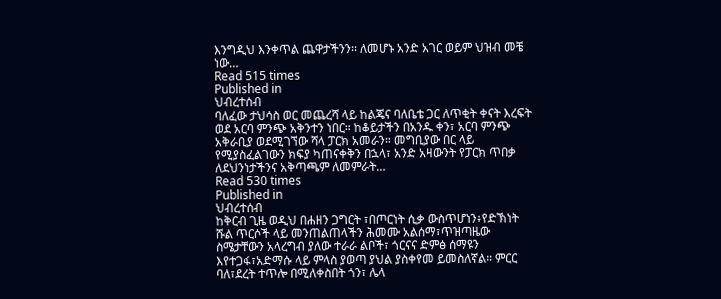እንግዲህ እንቀጥል ጨዋታችንን፡፡ ለመሆኑ አንድ አገር ወይም ህዝብ መቼ ነው…
Read 515 times
Published in
ህብረተሰብ
ባለፈው ታህሳስ ወር መጨረሻ ላይ ከልጄና ባለቤቴ ጋር ለጥቂት ቀናት እረፍት ወደ አርባ ምንጭ አቅንተን ነበር። ከቆይታችን በአንዱ ቀን፣ አርባ ምንጭ አቅራቢያ ወደሚገኘው ሻላ ፓርክ አመራን። መግቢያው በር ላይ የሚያስፈልገውን ክፍያ ካጠናቀቅን በኋላ፣ አንድ አዛውንት የፓርክ ጥበቃ ለደህንነታችንና አቅጣጫም ለመምራት…
Read 530 times
Published in
ህብረተሰብ
ከቅርብ ጊዜ ወዲህ በሐዘን ጋግርት ፣በጦርነት ሲቃ ውስጥሆነን፥የድኽነት ሹል ጥርሶች ላይ መንጠልጠላችን ሕመሙ አልሰማ፣ጥዝጣዜው ስሜታቸውን አላረግብ ያለው ተራራ ልቦች፣ ጎርናና ድምፅ ሰማዩን እየተጋፋ፣አድማሱ ላይ ምላስ ያወጣ ያህል ያስቀየመ ይመስለኛል። ምርር ባለ፣ደረት ተጥሎ በሚለቀስበት ጎን፣ ሌላ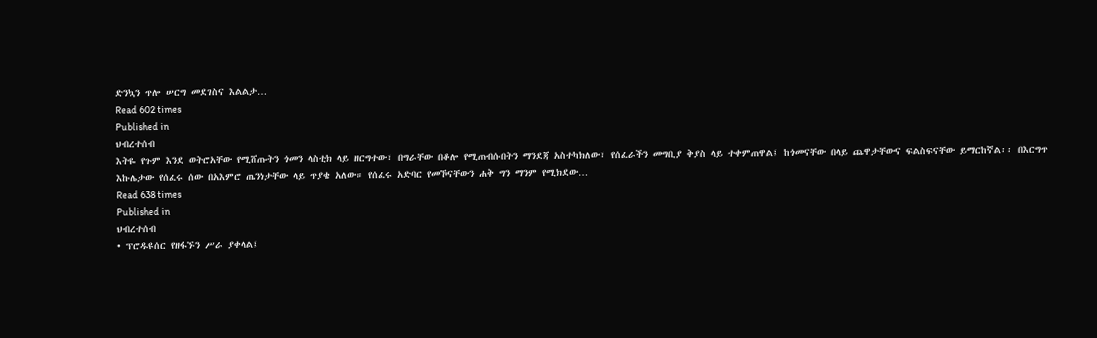ድንኳን ጥሎ ሠርግ መደገስና እልልታ…
Read 602 times
Published in
ህብረተሰብ
እትዬ የጉም እንደ ወትሮአቸው የሚሸጡትን ጎመን ላስቲክ ላይ ዘርግተው፣ በግራቸው በቆሎ የሚጠብሱበትን ማንደጃ አስተካክለው፣ የሰፈራችን መግቢያ ቅያስ ላይ ተቀምጠዋል፤ ከጎመናቸው በላይ ጨዋታቸውና ፍልስፍናቸው ይማርከኛል፡፡ በእርግጥ እኩሌታው የሰፈሩ ሰው በአእምሮ ጤንነታቸው ላይ ጥያቄ አለው። የሰፈሩ አድባር የመኾናቸውን ሐቅ ግን ማንም የሚክደው…
Read 638 times
Published in
ህብረተሰብ
• ፕሮዱዩሰር የዘፋኙን ሥራ ያቀላል፤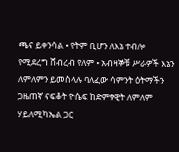ጫና ይቀንሳል • የትም ቢሆን ለእኔ ተብሎ የሚደረግ ሸብረብ የለም • አብዛኞቹ ሥራዎች እኔን ለምለምን ይመስላሉ ባለፈው ሳምንት ዕትማችን ጋዜጠኛ ናፍቆት ዮሴፍ ከድምፃዊት ለምለም ሃይለሚካኤል ጋር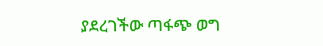ያደረገችው ጣፋጭ ወግ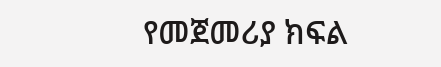የመጀመሪያ ክፍል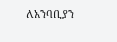ለአንባቢያን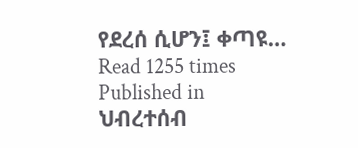የደረሰ ሲሆን፤ ቀጣዩ…
Read 1255 times
Published in
ህብረተሰብ